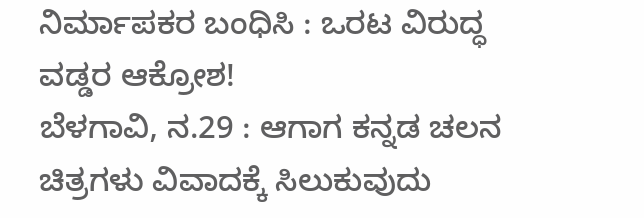ನಿರ್ಮಾಪಕರ ಬಂಧಿಸಿ : ಒರಟ ವಿರುದ್ಧ ವಡ್ಡರ ಆಕ್ರೋಶ!
ಬೆಳಗಾವಿ, ನ.29 : ಆಗಾಗ ಕನ್ನಡ ಚಲನ ಚಿತ್ರಗಳು ವಿವಾದಕ್ಕೆ ಸಿಲುಕುವುದು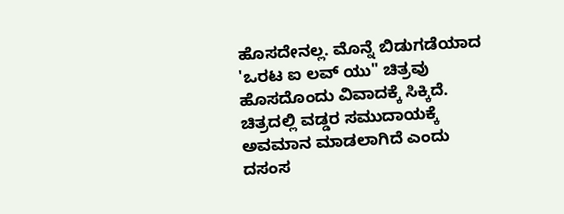ಹೊಸದೇನಲ್ಲ. ಮೊನ್ನೆ ಬಿಡುಗಡೆಯಾದ 'ಒರಟ ಐ ಲವ್ ಯು" ಚಿತ್ರವು ಹೊಸದೊಂದು ವಿವಾದಕ್ಕೆ ಸಿಕ್ಕಿದೆ. ಚಿತ್ರದಲ್ಲಿ ವಡ್ಡರ ಸಮುದಾಯಕ್ಕೆ ಅವಮಾನ ಮಾಡಲಾಗಿದೆ ಎಂದು ದಸಂಸ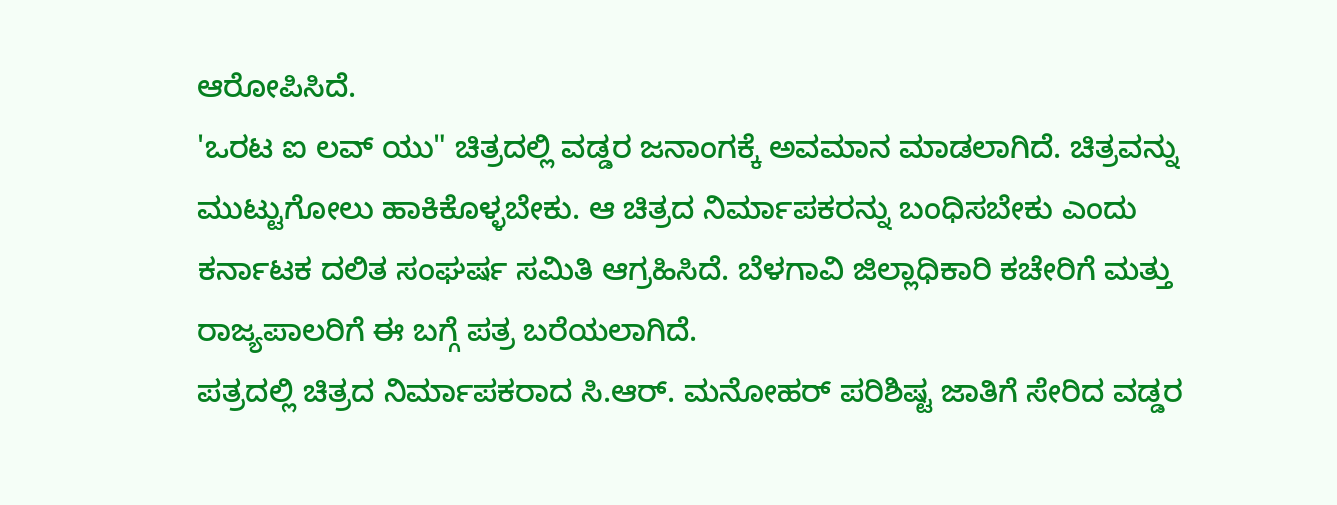ಆರೋಪಿಸಿದೆ.
'ಒರಟ ಐ ಲವ್ ಯು" ಚಿತ್ರದಲ್ಲಿ ವಡ್ಡರ ಜನಾಂಗಕ್ಕೆ ಅವಮಾನ ಮಾಡಲಾಗಿದೆ. ಚಿತ್ರವನ್ನು ಮುಟ್ಟುಗೋಲು ಹಾಕಿಕೊಳ್ಳಬೇಕು. ಆ ಚಿತ್ರದ ನಿರ್ಮಾಪಕರನ್ನು ಬಂಧಿಸಬೇಕು ಎಂದು ಕರ್ನಾಟಕ ದಲಿತ ಸಂಘರ್ಷ ಸಮಿತಿ ಆಗ್ರಹಿಸಿದೆ. ಬೆಳಗಾವಿ ಜಿಲ್ಲಾಧಿಕಾರಿ ಕಚೇರಿಗೆ ಮತ್ತು ರಾಜ್ಯಪಾಲರಿಗೆ ಈ ಬಗ್ಗೆ ಪತ್ರ ಬರೆಯಲಾಗಿದೆ.
ಪತ್ರದಲ್ಲಿ ಚಿತ್ರದ ನಿರ್ಮಾಪಕರಾದ ಸಿ.ಆರ್. ಮನೋಹರ್ ಪರಿಶಿಷ್ಟ ಜಾತಿಗೆ ಸೇರಿದ ವಡ್ಡರ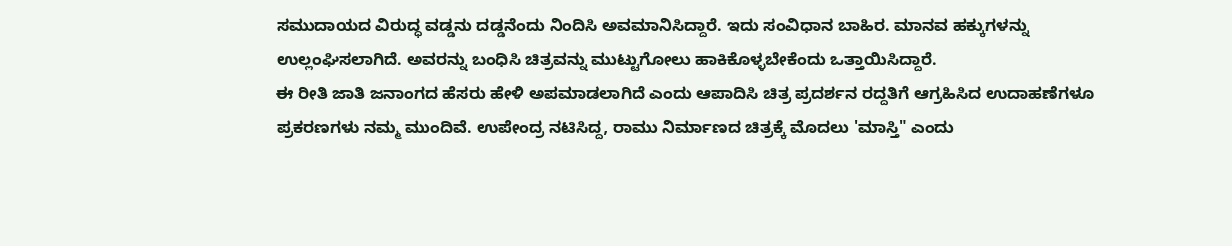ಸಮುದಾಯದ ವಿರುದ್ಧ ವಡ್ಡನು ದಡ್ಡನೆಂದು ನಿಂದಿಸಿ ಅವಮಾನಿಸಿದ್ದಾರೆ. ಇದು ಸಂವಿಧಾನ ಬಾಹಿರ. ಮಾನವ ಹಕ್ಕುಗಳನ್ನು ಉಲ್ಲಂಘಿಸಲಾಗಿದೆ. ಅವರನ್ನು ಬಂಧಿಸಿ ಚಿತ್ರವನ್ನು ಮುಟ್ಟುಗೋಲು ಹಾಕಿಕೊಳ್ಳಬೇಕೆಂದು ಒತ್ತಾಯಿಸಿದ್ದಾರೆ.
ಈ ರೀತಿ ಜಾತಿ ಜನಾಂಗದ ಹೆಸರು ಹೇಳಿ ಅಪಮಾಡಲಾಗಿದೆ ಎಂದು ಆಪಾದಿಸಿ ಚಿತ್ರ ಪ್ರದರ್ಶನ ರದ್ದತಿಗೆ ಆಗ್ರಹಿಸಿದ ಉದಾಹಣೆಗಳೂ ಪ್ರಕರಣಗಳು ನಮ್ಮ ಮುಂದಿವೆ. ಉಪೇಂದ್ರ ನಟಿಸಿದ್ದ, ರಾಮು ನಿರ್ಮಾಣದ ಚಿತ್ರಕ್ಕೆ ಮೊದಲು 'ಮಾಸ್ತಿ" ಎಂದು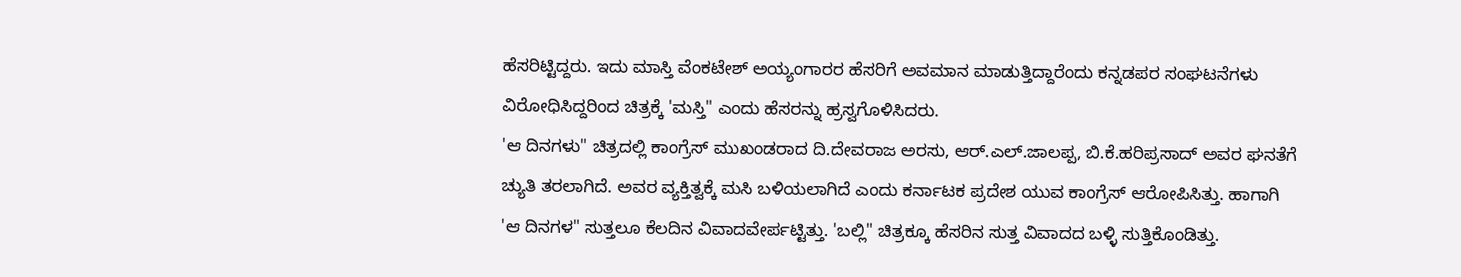ಹೆಸರಿಟ್ಟಿದ್ದರು. ಇದು ಮಾಸ್ತಿ ವೆಂಕಟೇಶ್ ಅಯ್ಯಂಗಾರರ ಹೆಸರಿಗೆ ಅವಮಾನ ಮಾಡುತ್ತಿದ್ದಾರೆಂದು ಕನ್ನಡಪರ ಸಂಘಟನೆಗಳು ವಿರೋಧಿಸಿದ್ದರಿಂದ ಚಿತ್ರಕ್ಕೆ 'ಮಸ್ತಿ" ಎಂದು ಹೆಸರನ್ನು ಹ್ರಸ್ವಗೊಳಿಸಿದರು.
'ಆ ದಿನಗಳು" ಚಿತ್ರದಲ್ಲಿ ಕಾಂಗ್ರೆಸ್ ಮುಖಂಡರಾದ ದಿ.ದೇವರಾಜ ಅರಸು, ಆರ್.ಎಲ್.ಜಾಲಪ್ಪ, ಬಿ.ಕೆ.ಹರಿಪ್ರಸಾದ್ ಅವರ ಘನತೆಗೆ ಚ್ಯುತಿ ತರಲಾಗಿದೆ. ಅವರ ವ್ಯಕ್ತಿತ್ವಕ್ಕೆ ಮಸಿ ಬಳಿಯಲಾಗಿದೆ ಎಂದು ಕರ್ನಾಟಕ ಪ್ರದೇಶ ಯುವ ಕಾಂಗ್ರೆಸ್ ಆರೋಪಿಸಿತ್ತು. ಹಾಗಾಗಿ 'ಆ ದಿನಗಳ" ಸುತ್ತಲೂ ಕೆಲದಿನ ವಿವಾದವೇರ್ಪಟ್ಟಿತ್ತು. 'ಬಲ್ಲಿ" ಚಿತ್ರಕ್ಕೂ ಹೆಸರಿನ ಸುತ್ತ ವಿವಾದದ ಬಳ್ಳಿ ಸುತ್ತಿಕೊಂಡಿತ್ತು.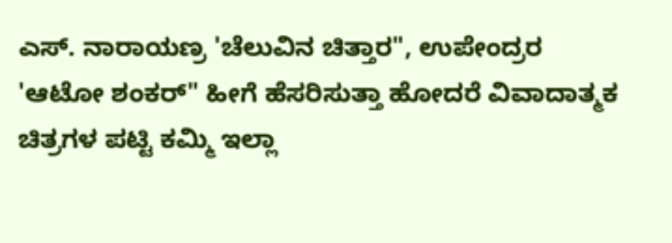ಎಸ್. ನಾರಾಯಣ್ರ 'ಚೆಲುವಿನ ಚಿತ್ತಾರ", ಉಪೇಂದ್ರರ 'ಆಟೋ ಶಂಕರ್" ಹೀಗೆ ಹೆಸರಿಸುತ್ತಾ ಹೋದರೆ ವಿವಾದಾತ್ಮಕ ಚಿತ್ರಗಳ ಪಟ್ಟಿ ಕಮ್ಮಿ ಇಲ್ಲಾ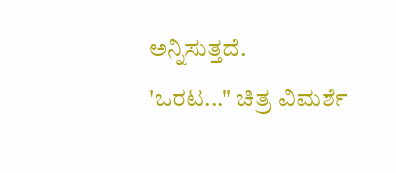ಅನ್ನಿಸುತ್ತದೆ.
'ಒರಟ..." ಚಿತ್ರ ವಿಮರ್ಶೆ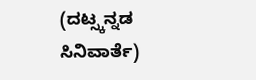(ದಟ್ಸ್ಕನ್ನಡ ಸಿನಿವಾರ್ತೆ)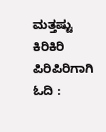ಮತ್ತಷ್ಟು ಕಿರಿಕಿರಿ ಪಿರಿಪಿರಿಗಾಗಿ ಓದಿ :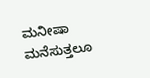ಮನೀಷಾ ಮನೆಸುತ್ತಲೂ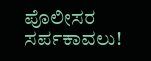ಪೊಲೀಸರ ಸರ್ಪಕಾವಲು!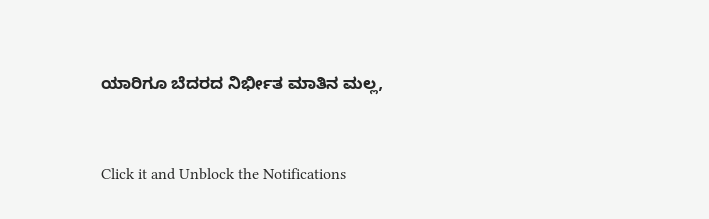ಯಾರಿಗೂ ಬೆದರದ ನಿರ್ಭೀತ ಮಾತಿನ ಮಲ್ಲ,


Click it and Unblock the Notifications